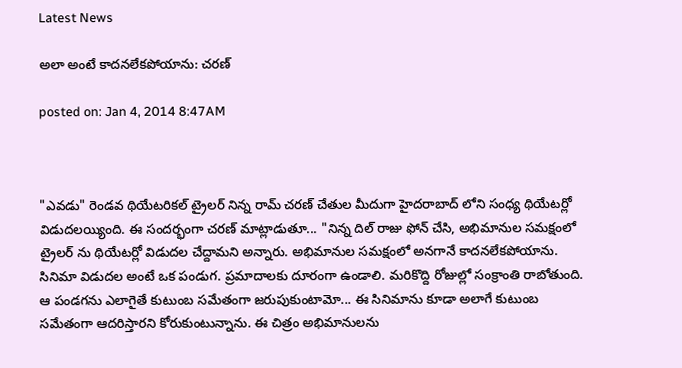Latest News

అలా అంటే కాదనలేకపోయాను: చరణ్

posted on: Jan 4, 2014 8:47AM



"ఎవడు" రెండవ థియేటరికల్ ట్రైలర్ నిన్న రామ్ చరణ్ చేతుల మీదుగా హైదరాబాద్ లోని సంధ్య థియేటర్లో విడుదలయ్యింది. ఈ సందర్భంగా చరణ్ మాట్లాడుతూ... "నిన్న దిల్ రాజు ఫోన్ చేసి, అభిమానుల సమక్షంలో ట్రైలర్ ను థియేటర్లో విడుదల చేద్దామని అన్నారు. అభిమానుల సమక్షంలో అనగానే కాదనలేకపోయాను. సినిమా విడుదల అంటే ఒక పండుగ. ప్రమాదాలకు దూరంగా ఉండాలి. మరికొద్ది రోజుల్లో సంక్రాంతి రాబోతుంది. ఆ పండగను ఎలాగైతే కుటుంబ సమేతంగా జరుపుకుంటామో... ఈ సినిమాను కూడా అలాగే కుటుంబ సమేతంగా ఆదరిస్తారని కోరుకుంటున్నాను. ఈ చిత్రం అభిమానులను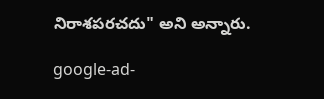నిరాశపరచదు" అని అన్నారు.

google-ad-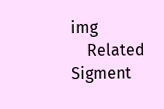img
    Related Sigment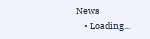News
    • Loading...